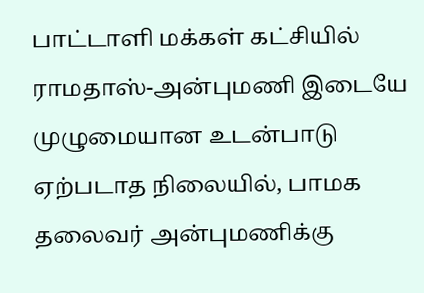பாட்டாளி மக்கள் கட்சியில் ராமதாஸ்-அன்புமணி இடையே முழுமையான உடன்பாடு ஏற்படாத நிலையில், பாமக தலைவர் அன்புமணிக்கு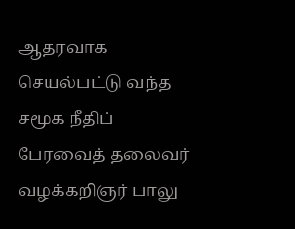ஆதரவாக செயல்பட்டு வந்த சமூக நீதிப் பேரவைத் தலைவர் வழக்கறிஞர் பாலு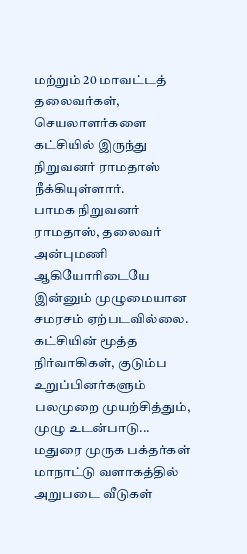மற்றும் 20 மாவட்டத் தலைவர்கள், செயலாளர்களை கட்சியில் இருந்து நிறுவனர் ராமதாஸ் நீக்கியுள்ளார்.
பாமக நிறுவனர் ராமதாஸ், தலைவர் அன்புமணி ஆகியோரிடையே இன்னும் முழுமையான சமரசம் ஏற்படவில்லை. கட்சியின் மூத்த நிர்வாகிகள், குடும்ப உறுப்பினர்களும் பலமுறை முயற்சித்தும், முழு உடன்பாடு...
மதுரை முருக பக்தர்கள் மாநாட்டு வளாகத்தில் அறுபடை வீடுகள்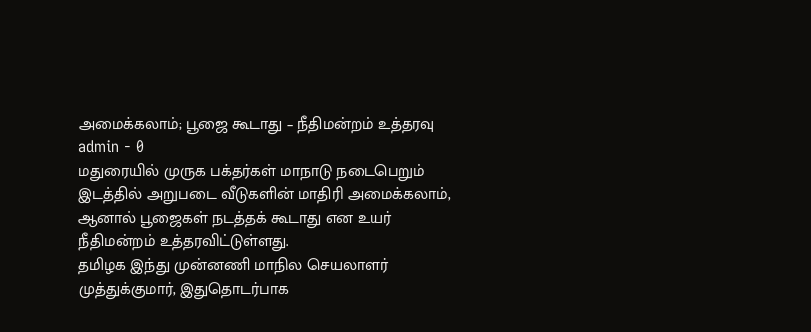அமைக்கலாம்; பூஜை கூடாது – நீதிமன்றம் உத்தரவு
admin - 0
மதுரையில் முருக பக்தர்கள் மாநாடு நடைபெறும் இடத்தில் அறுபடை வீடுகளின் மாதிரி அமைக்கலாம், ஆனால் பூஜைகள் நடத்தக் கூடாது என உயர் நீதிமன்றம் உத்தரவிட்டுள்ளது.
தமிழக இந்து முன்னணி மாநில செயலாளர் முத்துக்குமார், இதுதொடர்பாக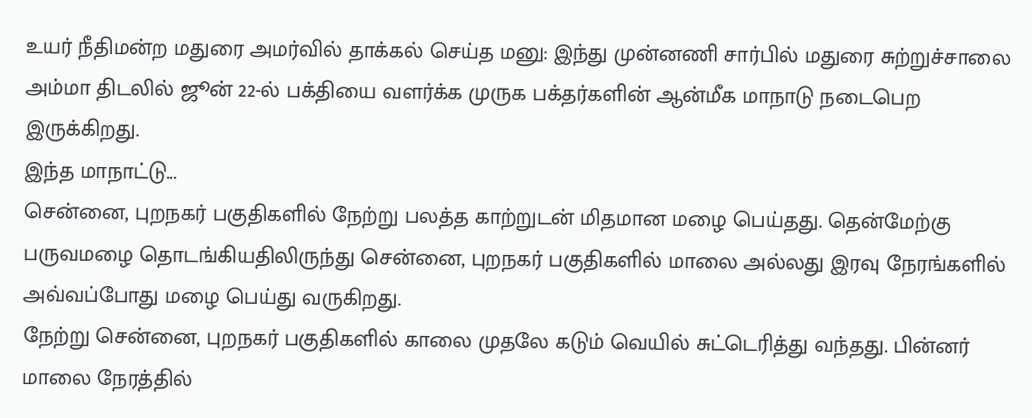உயர் நீதிமன்ற மதுரை அமர்வில் தாக்கல் செய்த மனு: இந்து முன்னணி சார்பில் மதுரை சுற்றுச்சாலை அம்மா திடலில் ஜூன் 22-ல் பக்தியை வளர்க்க முருக பக்தர்களின் ஆன்மீக மாநாடு நடைபெற இருக்கிறது.
இந்த மாநாட்டு...
சென்னை, புறநகர் பகுதிகளில் நேற்று பலத்த காற்றுடன் மிதமான மழை பெய்தது. தென்மேற்கு பருவமழை தொடங்கியதிலிருந்து சென்னை, புறநகர் பகுதிகளில் மாலை அல்லது இரவு நேரங்களில் அவ்வப்போது மழை பெய்து வருகிறது.
நேற்று சென்னை, புறநகர் பகுதிகளில் காலை முதலே கடும் வெயில் சுட்டெரித்து வந்தது. பின்னர் மாலை நேரத்தில்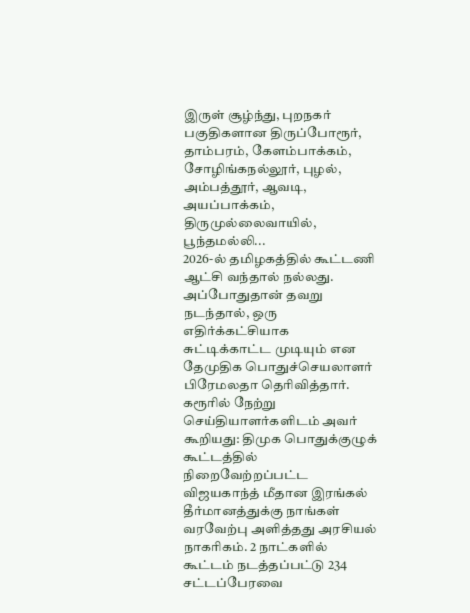இருள் சூழ்ந்து, புறநகர் பகுதிகளான திருப்போரூர், தாம்பரம், கேளம்பாக்கம், சோழிங்கநல்லூர், புழல், அம்பத்தூர், ஆவடி, அயப்பாக்கம், திருமுல்லைவாயில், பூந்தமல்லி...
2026-ல் தமிழகத்தில் கூட்டணி ஆட்சி வந்தால் நல்லது. அப்போதுதான் தவறு நடந்தால், ஒரு எதிர்க்கட்சியாக சுட்டிக்காட்ட முடியும் என தேமுதிக பொதுச்செயலாளர் பிரேமலதா தெரிவித்தார்.
கரூரில் நேற்று செய்தியாளர்களிடம் அவர் கூறியது: திமுக பொதுக்குழுக் கூட்டத்தில் நிறைவேற்றப்பட்ட விஜயகாந்த் மீதான இரங்கல் தீர்மானத்துக்கு நாங்கள் வரவேற்பு அளித்தது அரசியல் நாகரிகம். 2 நாட்களில் கூட்டம் நடத்தப்பட்டு 234 சட்டப்பேரவை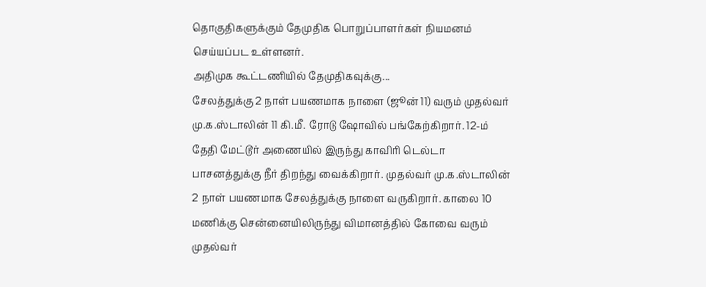தொகுதிகளுக்கும் தேமுதிக பொறுப்பாளர்கள் நியமனம் செய்யப்பட உள்ளனர்.
அதிமுக கூட்டணியில் தேமுதிகவுக்கு...
சேலத்துக்கு 2 நாள் பயணமாக நாளை (ஜூன் 11) வரும் முதல்வர் மு.க.ஸ்டாலின் 11 கி.மீ. ரோடு ஷோவில் பங்கேற்கிறார். 12-ம் தேதி மேட்டூர் அணையில் இருந்து காவிரி டெல்டா பாசனத்துக்கு நீர் திறந்து வைக்கிறார். முதல்வர் மு.க.ஸ்டாலின் 2 நாள் பயணமாக சேலத்துக்கு நாளை வருகிறார். காலை 10 மணிக்கு சென்னையிலிருந்து விமானத்தில் கோவை வரும் முதல்வர்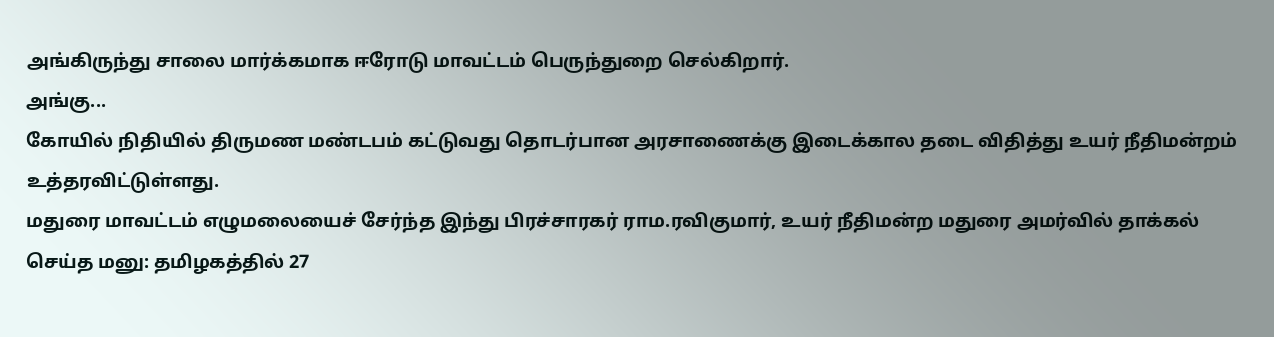அங்கிருந்து சாலை மார்க்கமாக ஈரோடு மாவட்டம் பெருந்துறை செல்கிறார்.
அங்கு...
கோயில் நிதியில் திருமண மண்டபம் கட்டுவது தொடர்பான அரசாணைக்கு இடைக்கால தடை விதித்து உயர் நீதிமன்றம் உத்தரவிட்டுள்ளது.
மதுரை மாவட்டம் எழுமலையைச் சேர்ந்த இந்து பிரச்சாரகர் ராம.ரவிகுமார், உயர் நீதிமன்ற மதுரை அமர்வில் தாக்கல் செய்த மனு: தமிழகத்தில் 27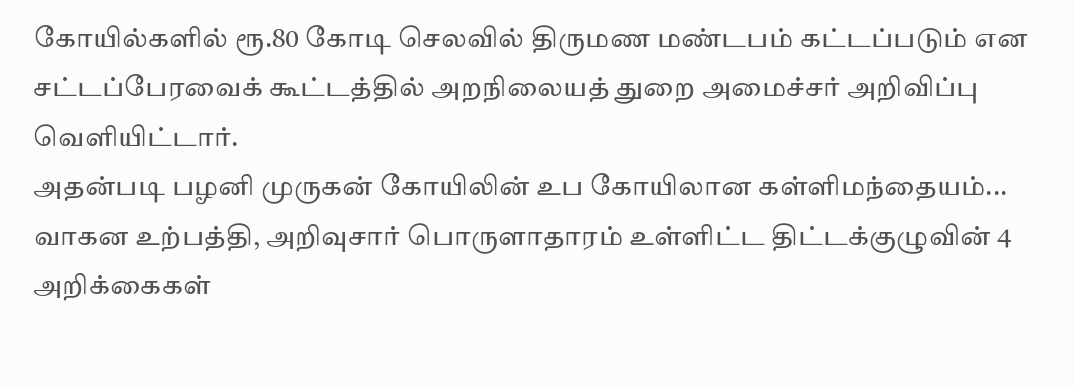கோயில்களில் ரூ.80 கோடி செலவில் திருமண மண்டபம் கட்டப்படும் என சட்டப்பேரவைக் கூட்டத்தில் அறநிலையத் துறை அமைச்சர் அறிவிப்பு வெளியிட்டார்.
அதன்படி பழனி முருகன் கோயிலின் உப கோயிலான கள்ளிமந்தையம்...
வாகன உற்பத்தி, அறிவுசார் பொருளாதாரம் உள்ளிட்ட திட்டக்குழுவின் 4 அறிக்கைகள்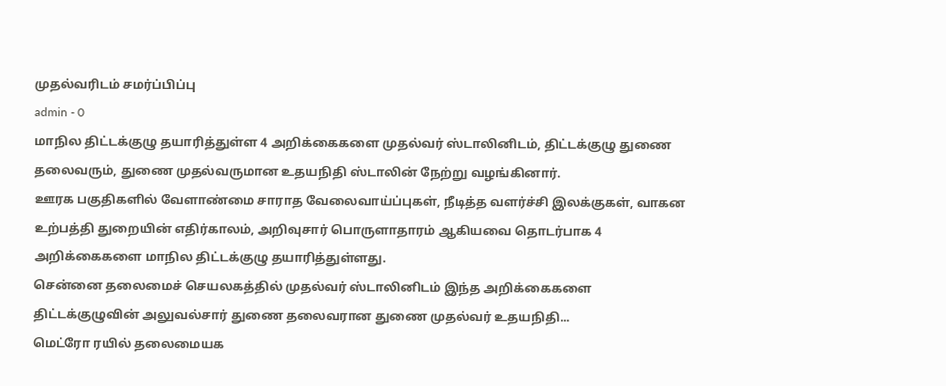முதல்வரிடம் சமர்ப்பிப்பு
admin - 0
மாநில திட்டக்குழு தயாரித்துள்ள 4 அறிக்கைகளை முதல்வர் ஸ்டாலினிடம், திட்டக்குழு துணை தலைவரும், துணை முதல்வருமான உதயநிதி ஸ்டாலின் நேற்று வழங்கினார்.
ஊரக பகுதிகளில் வேளாண்மை சாராத வேலைவாய்ப்புகள், நீடித்த வளர்ச்சி இலக்குகள், வாகன உற்பத்தி துறையின் எதிர்காலம், அறிவுசார் பொருளாதாரம் ஆகியவை தொடர்பாக 4 அறிக்கைகளை மாநில திட்டக்குழு தயாரித்துள்ளது.
சென்னை தலைமைச் செயலகத்தில் முதல்வர் ஸ்டாலினிடம் இந்த அறிக்கைகளை திட்டக்குழுவின் அலுவல்சார் துணை தலைவரான துணை முதல்வர் உதயநிதி...
மெட்ரோ ரயில் தலைமையக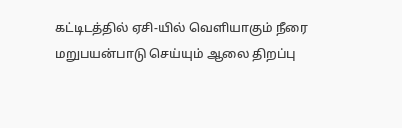கட்டிடத்தில் ஏசி-யில் வெளியாகும் நீரை மறுபயன்பாடு செய்யும் ஆலை திறப்பு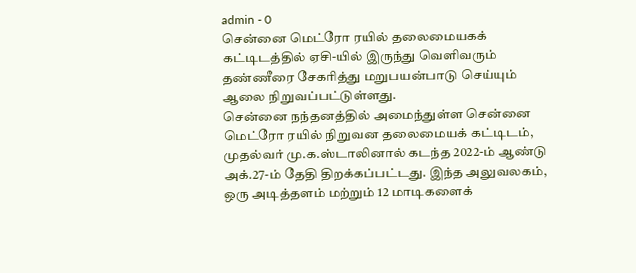admin - 0
சென்னை மெட்ரோ ரயில் தலைமையகக் கட்டிடத்தில் ஏசி-யில் இருந்து வெளிவரும் தண்ணீரை சேகரித்து மறுபயன்பாடு செய்யும் ஆலை நிறுவப்பட்டுள்ளது.
சென்னை நந்தனத்தில் அமைந்துள்ள சென்னை மெட்ரோ ரயில் நிறுவன தலைமையக் கட்டிடம், முதல்வர் மு.க.ஸ்டாலினால் கடந்த 2022-ம் ஆண்டு அக்.27-ம் தேதி திறக்கப்பட்டது. இந்த அலுவலகம், ஒரு அடித்தளம் மற்றும் 12 மாடிகளைக்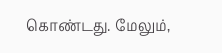கொண்டது. மேலும்,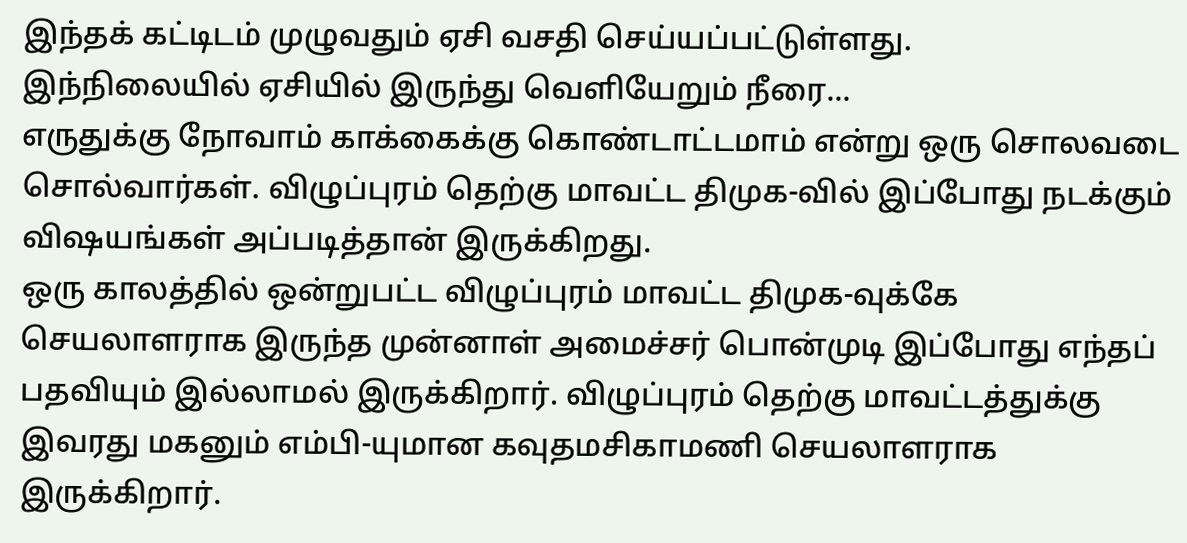இந்தக் கட்டிடம் முழுவதும் ஏசி வசதி செய்யப்பட்டுள்ளது.
இந்நிலையில் ஏசியில் இருந்து வெளியேறும் நீரை...
எருதுக்கு நோவாம் காக்கைக்கு கொண்டாட்டமாம் என்று ஒரு சொலவடை சொல்வார்கள். விழுப்புரம் தெற்கு மாவட்ட திமுக-வில் இப்போது நடக்கும் விஷயங்கள் அப்படித்தான் இருக்கிறது.
ஒரு காலத்தில் ஒன்றுபட்ட விழுப்புரம் மாவட்ட திமுக-வுக்கே செயலாளராக இருந்த முன்னாள் அமைச்சர் பொன்முடி இப்போது எந்தப் பதவியும் இல்லாமல் இருக்கிறார். விழுப்புரம் தெற்கு மாவட்டத்துக்கு இவரது மகனும் எம்பி-யுமான கவுதமசிகாமணி செயலாளராக இருக்கிறார்.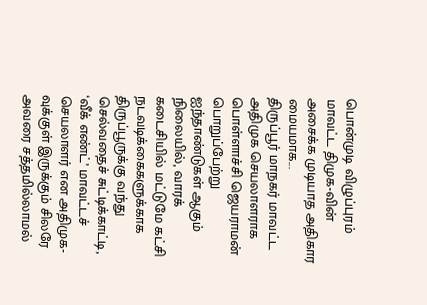பொன்முடி விழுப்புரம் மாவட்ட திமுக-வின் அசைக்க முடியாத அதிகார மையமாக...
திருப்பூர் மாநகர் மாவட்ட அதிமுக செயலாளராக பொள்ளாச்சி ஜெயராமன் பொறுப்பேற்று ஐந்தாண்டுகள் ஆகும் நிலையில், வாரக் கடைசியில் மட்டுமே கட்சி நடவடிக்கைகளுக்காக திருப்பூருக்கு வந்து செல்வதைச் சுட்டிக்காட்டி, ‘வீக் எண்ட்’ மாவட்டச் செயலாளர் என அதிமுக-வுக்குள் இருக்கும் சிலரே அவரை சத்தமில்லாமல்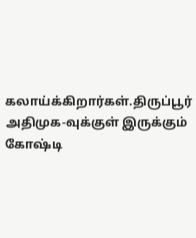கலாய்க்கிறார்கள்.திருப்பூர் அதிமுக-வுக்குள் இருக்கும் கோஷ்டி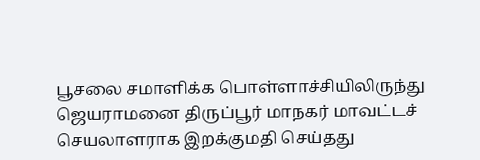பூசலை சமாளிக்க பொள்ளாச்சியிலிருந்து ஜெயராமனை திருப்பூர் மாநகர் மாவட்டச் செயலாளராக இறக்குமதி செய்தது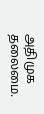அதிமுக தலைமை.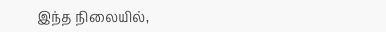இந்த நிலையில்,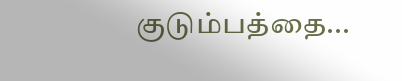குடும்பத்தை...